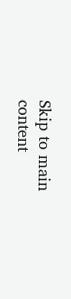Skip to main content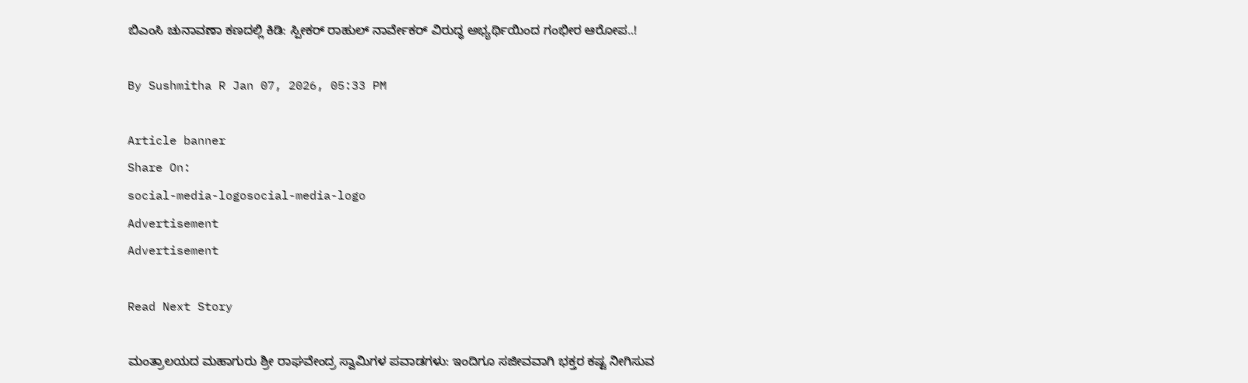ಬಿಎಂಸಿ ಚುನಾವಣಾ ಕಣದಲ್ಲಿ ಕಿಡಿ: ಸ್ಪೀಕರ್ ರಾಹುಲ್ ನಾರ್ವೇಕರ್ ವಿರುದ್ಧ ಅಭ್ಯರ್ಥಿಯಿಂದ ಗಂಭೀರ ಆರೋಪ..!

By Sushmitha R Jan 07, 2026, 05:33 PM

Article banner
Share On:
social-media-logosocial-media-logo
Advertisement
Advertisement

Read Next Story

ಮಂತ್ರಾಲಯದ ಮಹಾಗುರು ಶ್ರೀ ರಾಘವೇಂದ್ರ ಸ್ವಾಮಿಗಳ ಪವಾಡಗಳು: ಇಂದಿಗೂ ಸಜೀವವಾಗಿ ಭಕ್ತರ ಕಷ್ಟ ನೀಗಿಸುವ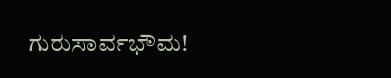ಗುರುಸಾರ್ವಭೌಮ!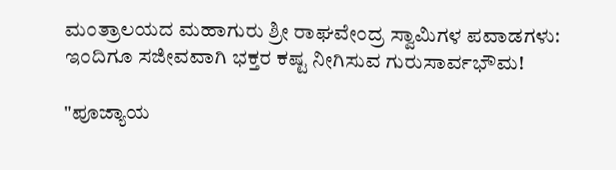ಮಂತ್ರಾಲಯದ ಮಹಾಗುರು ಶ್ರೀ ರಾಘವೇಂದ್ರ ಸ್ವಾಮಿಗಳ ಪವಾಡಗಳು: ಇಂದಿಗೂ ಸಜೀವವಾಗಿ ಭಕ್ತರ ಕಷ್ಟ ನೀಗಿಸುವ ಗುರುಸಾರ್ವಭೌಮ!

"ಪೂಜ್ಯಾಯ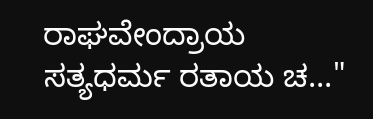ರಾಘವೇಂದ್ರಾಯ ಸತ್ಯಧರ್ಮ ರತಾಯ ಚ..."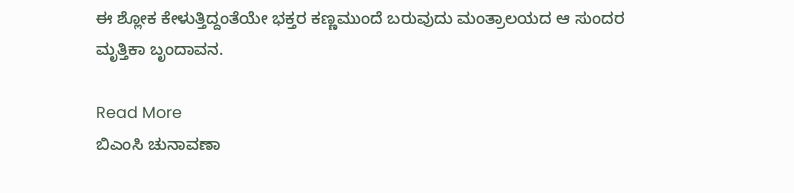ಈ ಶ್ಲೋಕ ಕೇಳುತ್ತಿದ್ದಂತೆಯೇ ಭಕ್ತರ ಕಣ್ಣಮುಂದೆ ಬರುವುದು ಮಂತ್ರಾಲಯದ ಆ ಸುಂದರ ಮೃತ್ತಿಕಾ ಬೃಂದಾವನ.

Read More
ಬಿಎಂಸಿ ಚುನಾವಣಾ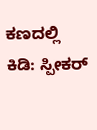ಕಣದಲ್ಲಿ ಕಿಡಿ: ಸ್ಪೀಕರ್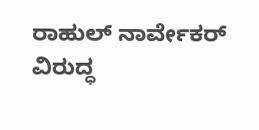ರಾಹುಲ್ ನಾರ್ವೇಕರ್ ವಿರುದ್ಧ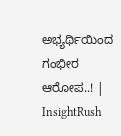ಅಭ್ಯರ್ಥಿಯಿಂದ ಗಂಭೀರ ಆರೋಪ..! | InsightRush